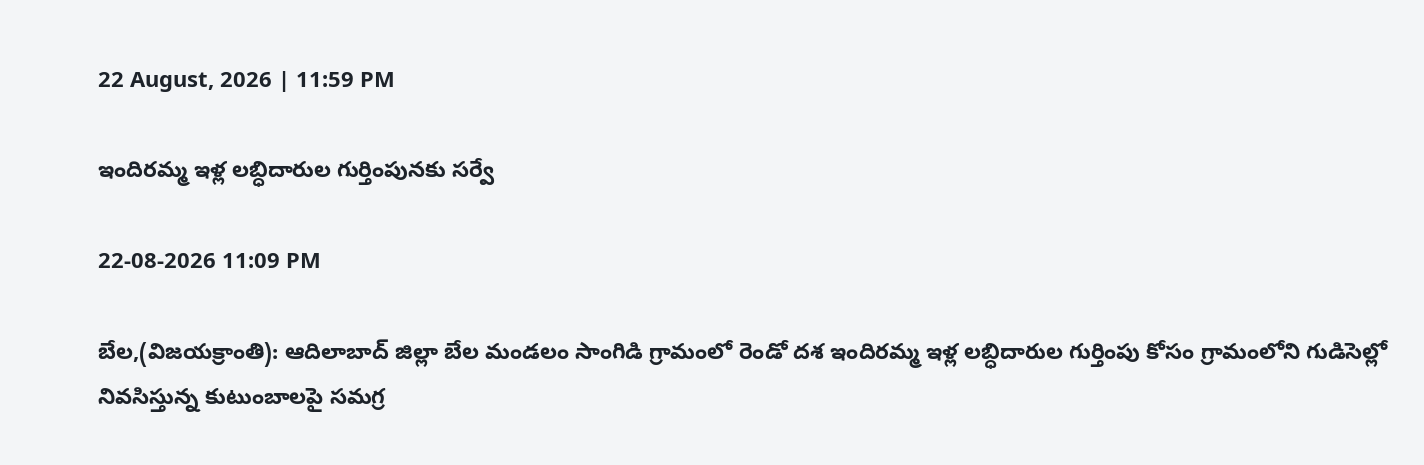22 August, 2026 | 11:59 PM

ఇందిరమ్మ ఇళ్ల లబ్ధిదారుల గుర్తింపునకు సర్వే

22-08-2026 11:09 PM

బేల,(విజయక్రాంతి): ఆదిలాబాద్ జిల్లా బేల మండలం సాంగిడి గ్రామంలో రెండో దశ ఇందిరమ్మ ఇళ్ల లబ్ధిదారుల గుర్తింపు కోసం గ్రామంలోని గుడిసెల్లో నివసిస్తున్న కుటుంబాలపై సమగ్ర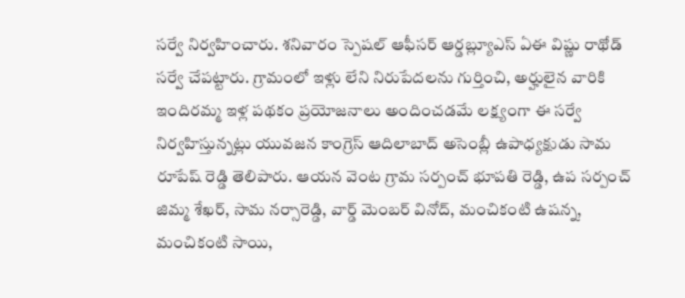సర్వే నిర్వహించారు. శనివారం స్పెషల్ ఆఫీసర్ ఆర్డబ్ల్యూఎస్ ఏఈ విష్ణు రాథోడ్ సర్వే చేపట్టారు. గ్రామంలో ఇళ్లు లేని నిరుపేదలను గుర్తించి, అర్హులైన వారికి ఇందిరమ్మ ఇళ్ల పథకం ప్రయోజనాలు అందించడమే లక్ష్యంగా ఈ సర్వే నిర్వహిస్తున్నట్లు యువజన కాంగ్రెస్ ఆదిలాబాద్ అసెంబ్లీ ఉపాధ్యక్షుడు సామ రూపేష్ రెడ్డి తెలిపారు. ఆయన వెంట గ్రామ సర్పంచ్ భూపతి రెడ్డి, ఉప సర్పంచ్ జిమ్మ శేఖర్, సామ నర్సారెడ్డి, వార్డ్ మెంబర్ వినోద్, మంచికంటి ఉషన్న, మంచికంటి సాయి,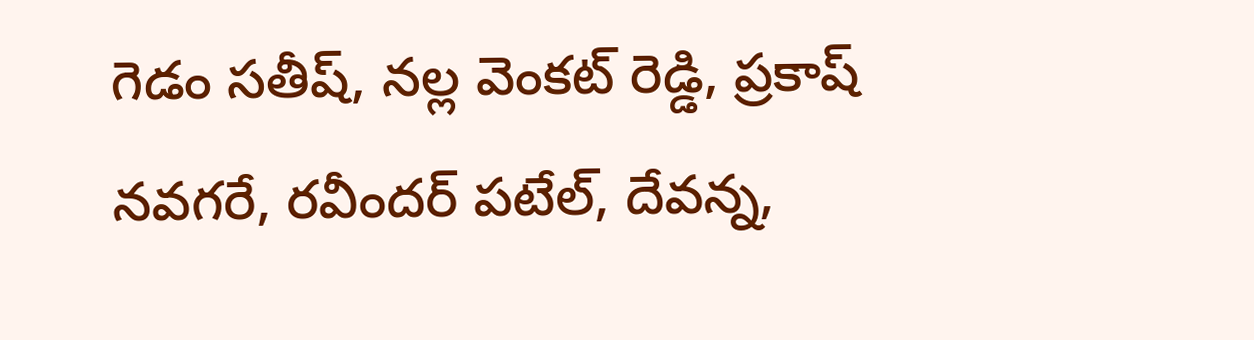గెడం సతీష్, నల్ల వెంకట్ రెడ్డి, ప్రకాష్ నవగరే, రవీందర్ పటేల్, దేవన్న,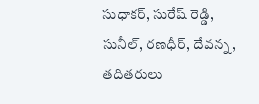సుధాకర్, సురేష్ రెడ్డి, సునీల్, రణధీర్, దేవన్న, తదితరులు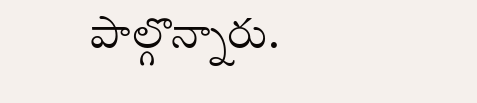పాల్గొన్నారు.